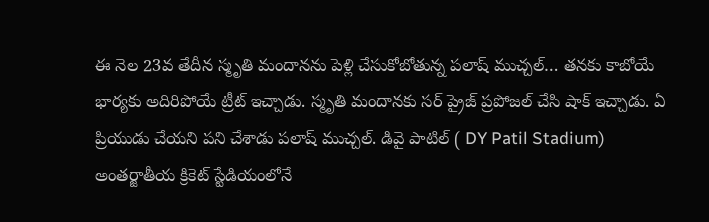ఈ నెల 23వ తేదీన స్మృతి మందానను పెళ్లి చేసుకోబోతున్న పలాష్ ముచ్చల్… తనకు కాబోయే భార్యకు అదిరిపోయే ట్రీట్ ఇచ్చాడు. స్మృతి మందానకు సర్ ప్రైజ్ ప్రపోజల్ చేసి షాక్ ఇచ్చాడు. ఏ ప్రియుడు చేయని పని చేశాడు పలాష్ ముచ్చల్. డివై పాటిల్ ( DY Patil Stadium) అంతర్జాతీయ క్రికెట్ స్టేడియంలోనే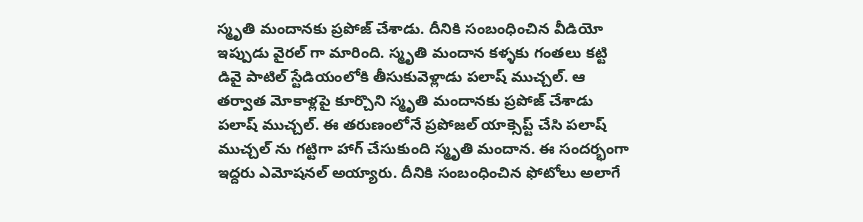స్మృతి మందానకు ప్రపోజ్ చేశాడు. దీనికి సంబంధించిన వీడియో ఇప్పుడు వైరల్ గా మారింది. స్మృతి మందాన కళ్ళకు గంతలు కట్టి డివై పాటిల్ స్టేడియంలోకి తీసుకువెళ్లాడు పలాష్ ముచ్చల్. ఆ తర్వాత మోకాళ్లపై కూర్చొని స్మృతి మందానకు ప్రపోజ్ చేశాడు పలాష్ ముచ్చల్. ఈ తరుణంలోనే ప్రపోజల్ యాక్సెప్ట్ చేసి పలాష్ ముచ్చల్ ను గట్టిగా హాగ్ చేసుకుంది స్మృతి మందాన. ఈ సందర్భంగా ఇద్దరు ఎమోషనల్ అయ్యారు. దీనికి సంబంధించిన ఫోటోలు అలాగే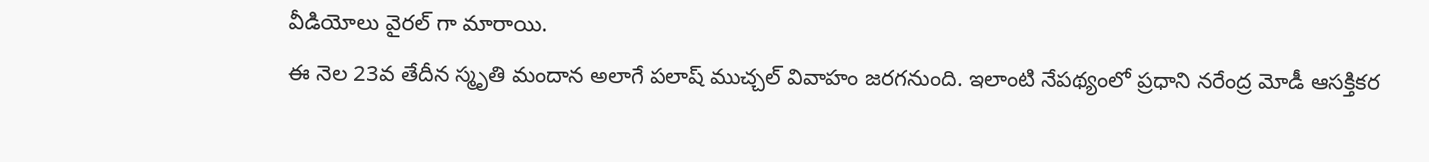వీడియోలు వైరల్ గా మారాయి.
ఈ నెల 23వ తేదీన స్మృతి మందాన అలాగే పలాష్ ముచ్చల్ వివాహం జరగనుంది. ఇలాంటి నేపథ్యంలో ప్రధాని నరేంద్ర మోడీ ఆసక్తికర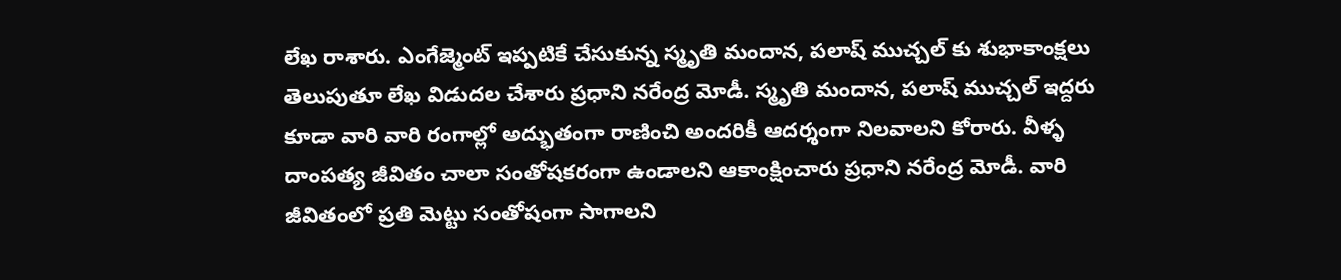లేఖ రాశారు. ఎంగేజ్మెంట్ ఇప్పటికే చేసుకున్న స్మృతి మందాన, పలాష్ ముచ్చల్ కు శుభాకాంక్షలు తెలుపుతూ లేఖ విడుదల చేశారు ప్రధాని నరేంద్ర మోడీ. స్మృతి మందాన, పలాష్ ముచ్చల్ ఇద్దరు కూడా వారి వారి రంగాల్లో అద్భుతంగా రాణించి అందరికీ ఆదర్శంగా నిలవాలని కోరారు. వీళ్ళ దాంపత్య జీవితం చాలా సంతోషకరంగా ఉండాలని ఆకాంక్షించారు ప్రధాని నరేంద్ర మోడీ. వారి జీవితంలో ప్రతి మెట్టు సంతోషంగా సాగాలని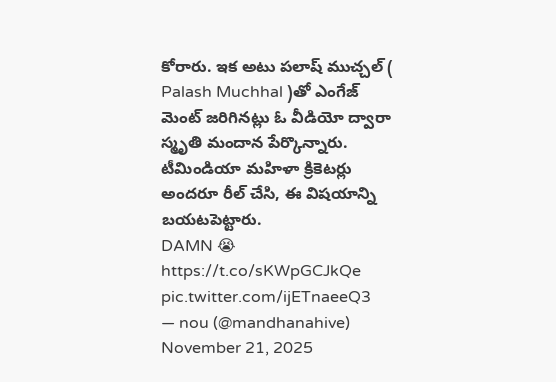కోరారు. ఇక అటు పలాష్ ముచ్చల్ ( Palash Muchhal )తో ఎంగేజ్ మెంట్ జరిగినట్లు ఓ వీడియో ద్వారా స్మృతి మందాన పేర్కొన్నారు. టీమిండియా మహిళా క్రికెటర్లు అందరూ రీల్ చేసి, ఈ విషయాన్ని బయటపెట్టారు.
DAMN 😭 https://t.co/sKWpGCJkQe pic.twitter.com/ijETnaeeQ3
— nou (@mandhanahive) November 21, 2025